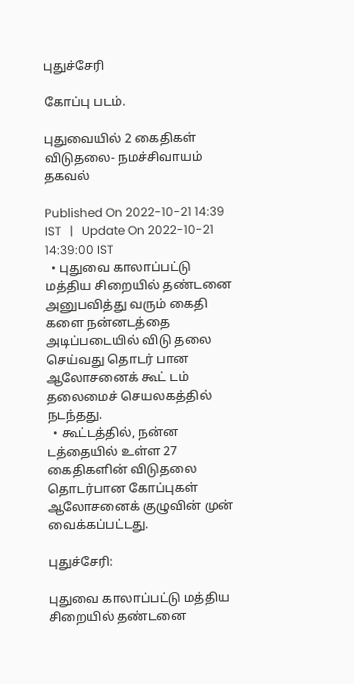புதுச்சேரி

கோப்பு படம்.

புதுவையில் 2 கைதிகள் விடுதலை- நமச்சிவாயம் தகவல்

Published On 2022-10-21 14:39 IST   |   Update On 2022-10-21 14:39:00 IST
  • புதுவை காலாப்பட்டு மத்திய சிறையில் தண்டனை அனுபவித்து வரும் கைதி களை நன்னடத்தை அடிப்படையில் விடு தலை செய்வது தொடர் பான ஆலோசனைக் கூட் டம் தலைமைச் செயலகத்தில் நடந்தது.
  • கூட்டத்தில், நன்ன டத்தையில் உள்ள 27 கைதிகளின் விடுதலை தொடர்பான கோப்புகள் ஆலோசனைக் குழுவின் முன் வைக்கப்பட்டது.

புதுச்சேரி:

புதுவை காலாப்பட்டு மத்திய சிறையில் தண்டனை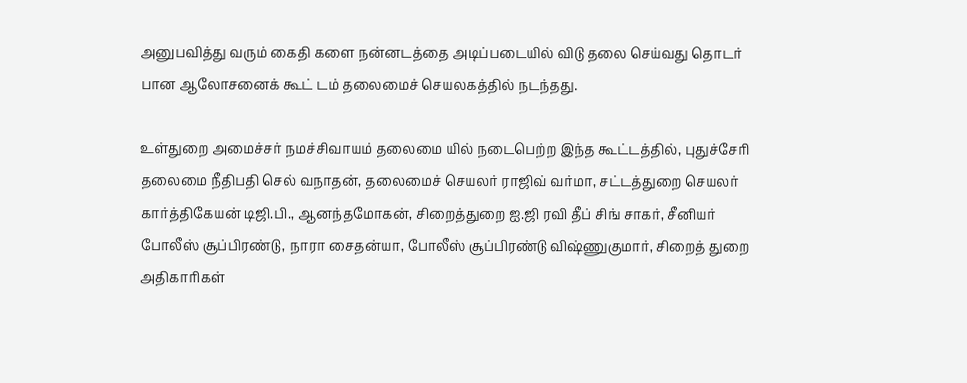அனுபவித்து வரும் கைதி களை நன்னடத்தை அடிப்படையில் விடு தலை செய்வது தொடர் பான ஆலோசனைக் கூட் டம் தலைமைச் செயலகத்தில் நடந்தது.

உள்துறை அமைச்சர் நமச்சிவாயம் தலைமை யில் நடைபெற்ற இந்த கூட்டத்தில், புதுச்சேரி தலைமை நீதிபதி செல் வநாதன், தலைமைச் செயலர் ராஜிவ் வர்மா, சட்டத்துறை செயலர் கார்த்திகேயன் டிஜி.பி., ஆனந்தமோகன், சிறைத்துறை ஐ.ஜி ரவி தீப் சிங் சாகர், சீனியர் போலீஸ் சூப்பிரண்டு, நாரா சைதன்யா, போலீஸ் சூப்பிரண்டு விஷ்ணுகுமார், சிறைத் துறை அதிகாரிகள்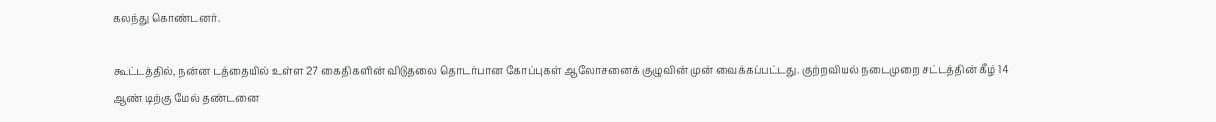கலந்து கொண்டனர்.

கூட்டத்தில், நன்ன டத்தையில் உள்ள 27 கைதிகளின் விடுதலை தொடர்பான கோப்புகள் ஆலோசனைக் குழுவின் முன் வைக்கப்பட்டது. குற்றவியல் நடைமுறை சட்டத்தின் கீழ் 14 ஆண் டிற்கு மேல் தண்டனை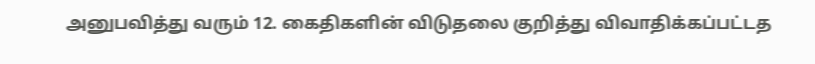அனுபவித்து வரும் 12. கைதிகளின் விடுதலை குறித்து விவாதிக்கப்பட்டத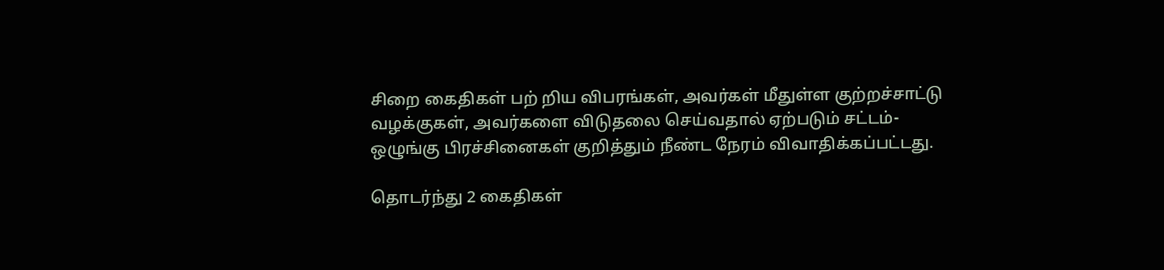சிறை கைதிகள் பற் றிய விபரங்கள், அவர்கள் மீதுள்ள குற்றச்சாட்டு வழக்குகள், அவர்களை விடுதலை செய்வதால் ஏற்படும் சட்டம்-ஒழுங்கு பிரச்சினைகள் குறித்தும் நீண்ட நேரம் விவாதிக்கப்பட்டது.

தொடர்ந்து 2 கைதிகள்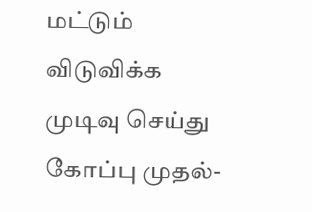மட்டும் விடுவிக்க முடிவு செய்து கோப்பு முதல்-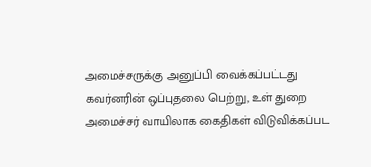அமைச்சருக்கு அனுப்பி வைக்கப்பட்டது கவர்னரின் ஒப்புதலை பெற்று, உள் துறை அமைச்சர் வாயிலாக கைதிகள் விடுவிக்கப்பட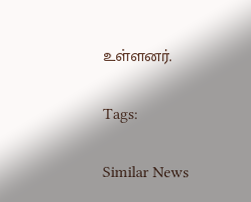உள்ளனர்.

Tags:

Similar News